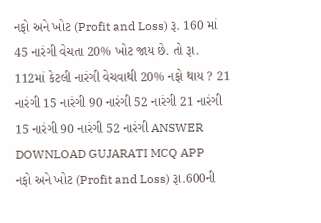નફો અને ખોટ (Profit and Loss) રૂ. 160 માં 45 નારંગી વેચતા 20% ખોટ જાય છે. તો રૂા. 112માં કેટલી નારંગી વેચવાથી 20% નફો થાય ? 21 નારંગી 15 નારંગી 90 નારંગી 52 નારંગી 21 નારંગી 15 નારંગી 90 નારંગી 52 નારંગી ANSWER DOWNLOAD GUJARATI MCQ APP
નફો અને ખોટ (Profit and Loss) રૂા.600ની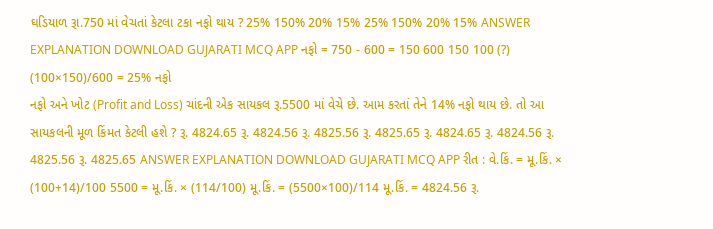ઘડિયાળ રૂા.750 માં વેચતાં કેટલા ટકા નફો થાય ? 25% 150% 20% 15% 25% 150% 20% 15% ANSWER EXPLANATION DOWNLOAD GUJARATI MCQ APP નફો = 750 - 600 = 150 600 150 100 (?) (100×150)/600 = 25% નફો
નફો અને ખોટ (Profit and Loss) ચાંદની એક સાયકલ રૂ.5500 માં વેચે છે. આમ કરતાં તેને 14% નફો થાય છે. તો આ સાયકલની મૂળ કિંમત કેટલી હશે ? રૂ. 4824.65 રૂ. 4824.56 રૂ. 4825.56 રૂ. 4825.65 રૂ. 4824.65 રૂ. 4824.56 રૂ. 4825.56 રૂ. 4825.65 ANSWER EXPLANATION DOWNLOAD GUJARATI MCQ APP રીત : વે.કિં. = મૂ.કિં. × (100+14)/100 5500 = મૂ.કિં. × (114/100) મૂ.કિં. = (5500×100)/114 મૂ.કિં. = 4824.56 રૂ.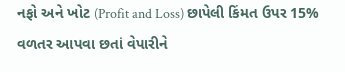નફો અને ખોટ (Profit and Loss) છાપેલી કિંમત ઉપર 15% વળતર આપવા છતાં વેપારીને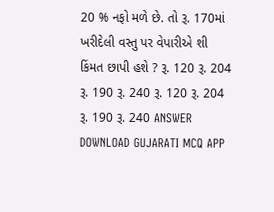20 % નફો મળે છે. તો રૂ. 170માં ખરીદેલી વસ્તુ પર વેપારીએ શી કિંમત છાપી હશે ? રૂ. 120 રૂ. 204 રૂ. 190 રૂ. 240 રૂ. 120 રૂ. 204 રૂ. 190 રૂ. 240 ANSWER DOWNLOAD GUJARATI MCQ APP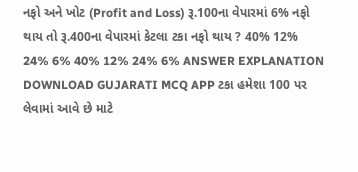નફો અને ખોટ (Profit and Loss) રૂ.100ના વેપારમાં 6% નફો થાય તો રૂ.400ના વેપારમાં કેટલા ટકા નફો થાય ? 40% 12% 24% 6% 40% 12% 24% 6% ANSWER EXPLANATION DOWNLOAD GUJARATI MCQ APP ટકા હમેશા 100 પર લેવામાં આવે છે માટે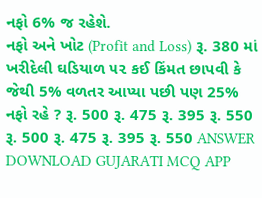નફો 6% જ રહેશે.
નફો અને ખોટ (Profit and Loss) રૂ. 380 માં ખરીદેલી ઘડિયાળ ૫૨ કઈ કિંમત છાપવી કે જેથી 5% વળતર આપ્યા પછી પણ 25% નફો રહે ? રૂ. 500 રૂ. 475 રૂ. 395 રૂ. 550 રૂ. 500 રૂ. 475 રૂ. 395 રૂ. 550 ANSWER DOWNLOAD GUJARATI MCQ APP